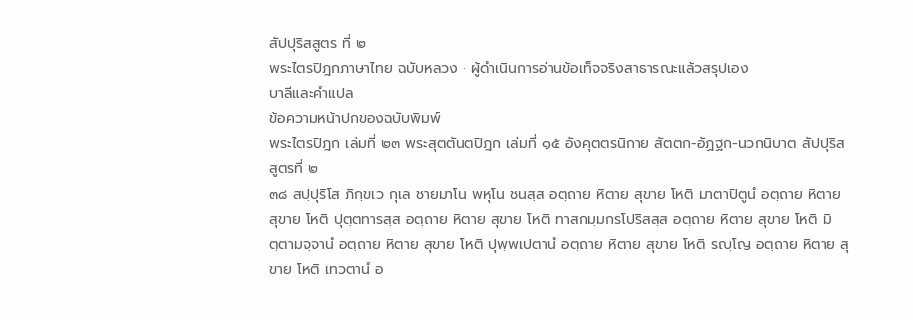สัปปุริสสูตร ที่ ๒
พระไตรปิฎกภาษาไทย ฉบับหลวง · ผู้ดำเนินการอ่านข้อเท็จจริงสาธารณะแล้วสรุปเอง
บาลีและคำแปล
ข้อความหน้าปกของฉบับพิมพ์
พระไตรปิฎก เล่มที่ ๒๓ พระสุตตันตปิฎก เล่มที่ ๑๕ อังคุตตรนิกาย สัตตก-อัฏฐก-นวกนิบาต สัปปุริสสูตรที่ ๒
๓๘ สปฺปุริโส ภิกฺขเว กุเล ชายมาโน พหุโน ชนสฺส อตฺถาย หิตาย สุขาย โหติ มาตาปิตูนํ อตฺถาย หิตาย สุขาย โหติ ปุตฺตทารสฺส อตฺถาย หิตาย สุขาย โหติ ทาสกมฺมกรโปริสสฺส อตฺถาย หิตาย สุขาย โหติ มิตฺตามจฺจานํ อตฺถาย หิตาย สุขาย โหติ ปุพฺพเปตานํ อตฺถาย หิตาย สุขาย โหติ รญฺโญ อตฺถาย หิตาย สุขาย โหติ เทวตานํ อ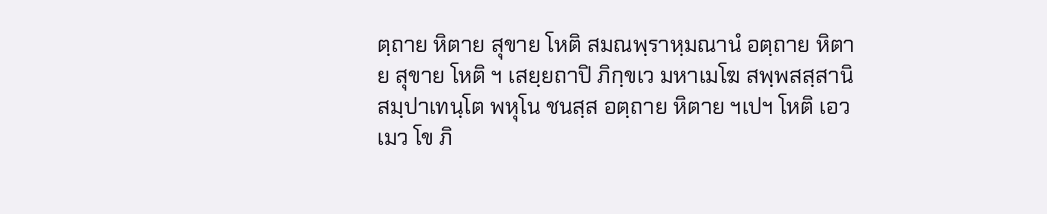ตฺถาย หิตาย สุขาย โหติ สมณพฺราหฺมณานํ อตฺถาย หิตาย สุขาย โหติ ฯ เสยฺยถาปิ ภิกฺขเว มหาเมโฆ สพฺพสสฺสานิ สมฺปาเทนฺโต พหุโน ชนสฺส อตฺถาย หิตาย ฯเปฯ โหติ เอวเมว โข ภิ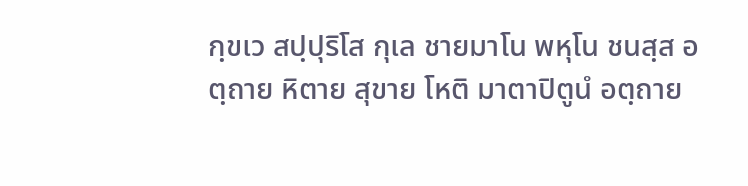กฺขเว สปฺปุริโส กุเล ชายมาโน พหุโน ชนสฺส อตฺถาย หิตาย สุขาย โหติ มาตาปิตูนํ อตฺถาย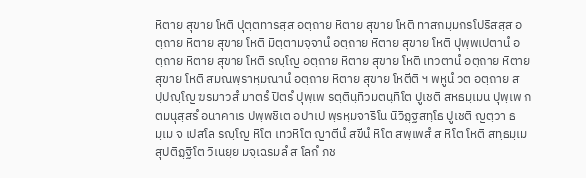หิตาย สุขาย โหติ ปุตฺตทารสฺส อตฺถาย หิตาย สุขาย โหติ ทาสกมฺมกรโปริสสฺส อตฺถาย หิตาย สุขาย โหติ มิตฺตามจฺจานํ อตฺถาย หิตาย สุขาย โหติ ปุพฺพเปตานํ อตฺถาย หิตาย สุขาย โหติ รญฺโญ อตฺถาย หิตาย สุขาย โหติ เทวตานํ อตฺถาย หิตาย สุขาย โหติ สมณพฺราหฺมณานํ อตฺถาย หิตาย สุขาย โหตีติ ฯ พหูนํ วต อตฺถาย สปฺปญฺโญ ฆรมาวสํ มาตรํ ปิตรํ ปุพฺเพ รตฺตินฺทิวมตนฺทิโต ปูเชติ สหธมฺเมน ปุพฺเพ กตมนุสฺสรํ อนาคาเร ปพฺพชิเต อปาเป พฺรหฺมจาริโน นิวิฏฺฐสทฺโธ ปูเชติ ญตฺวา ธมฺเม จ เปสโล รญฺโญ หิโต เทวหิโต ญาตีนํ สขีนํ หิโต สพฺเพสํ ส หิโต โหติ สทฺธมฺเม สุปติฏฺฐิโต วิเนยฺย มจฺเฉรมลํ ส โลกํ ภช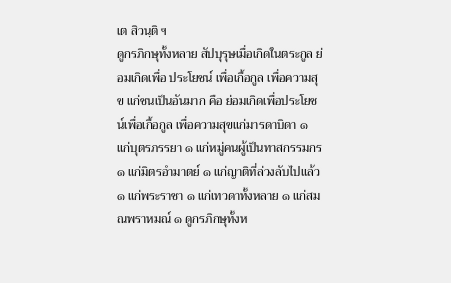เต สิวนฺติ ฯ
ดูกรภิกษุทั้งหลาย สัปบุรุษเมื่อเกิดในตระกูล ย่อมเกิดเพื่อ ประโยชน์ เพื่อเกื้อกูล เพื่อความสุข แก่ชนเป็นอันมาก คือ ย่อมเกิดเพื่อประโยชน์เพื่อเกื้อกูล เพื่อความสุขแก่มารดาบิดา ๑ แก่บุตรภรรยา ๑ แก่หมู่คนผู้เป็นทาสกรรมกร ๑ แก่มิตรอำมาตย์ ๑ แก่ญาติที่ล่วงลับไปแล้ว ๑ แก่พระราชา ๑ แก่เทวดาทั้งหลาย ๑ แก่สมณพราหมณ์ ๑ ดูกรภิกษุทั้งห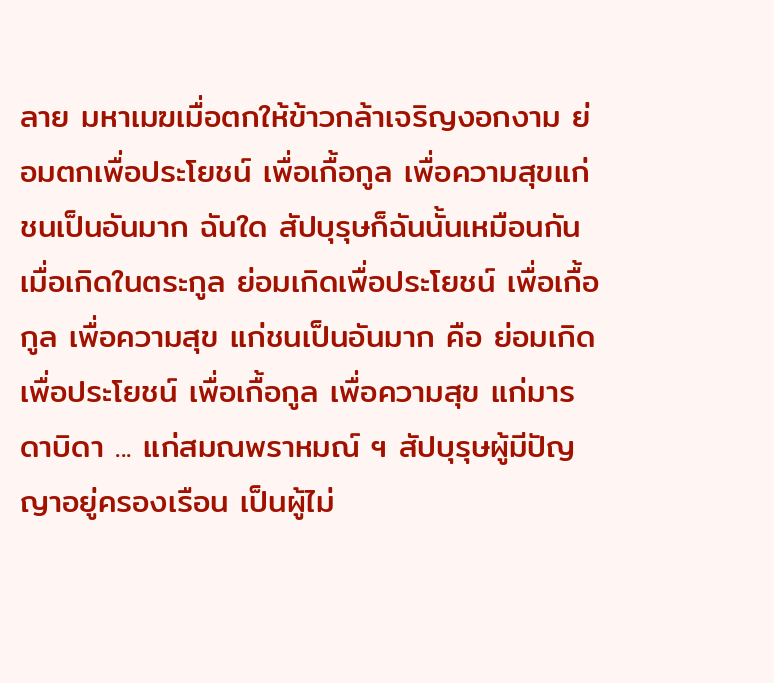ลาย มหาเมฆเมื่อตกให้ข้าวกล้าเจริญงอกงาม ย่อมตกเพื่อประโยชน์ เพื่อเกื้อกูล เพื่อความสุขแก่ชนเป็นอันมาก ฉันใด สัปบุรุษก็ฉันนั้นเหมือนกัน เมื่อเกิดในตระกูล ย่อมเกิดเพื่อประโยชน์ เพื่อเกื้อกูล เพื่อความสุข แก่ชนเป็นอันมาก คือ ย่อมเกิดเพื่อประโยชน์ เพื่อเกื้อกูล เพื่อความสุข แก่มารดาบิดา ... แก่สมณพราหมณ์ ฯ สัปบุรุษผู้มีปัญญาอยู่ครองเรือน เป็นผู้ไม่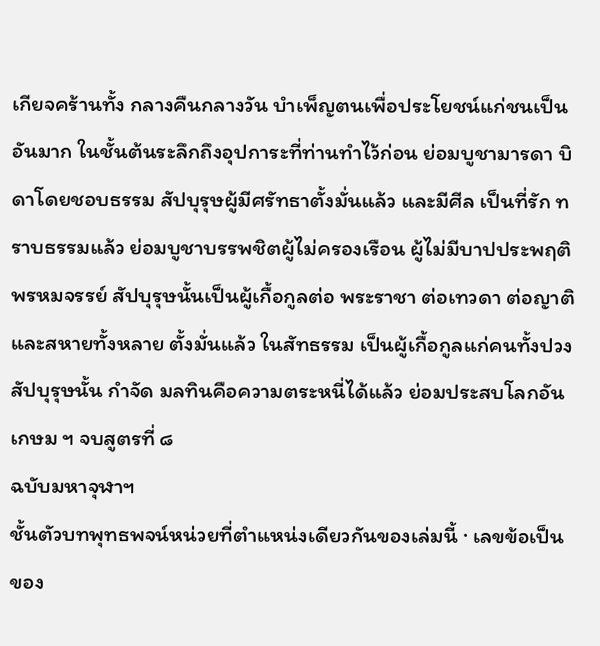เกียจคร้านทั้ง กลางคืนกลางวัน บำเพ็ญตนเพื่อประโยชน์แก่ชนเป็นอันมาก ในชั้นต้นระลึกถึงอุปการะที่ท่านทำไว้ก่อน ย่อมบูชามารดา บิดาโดยชอบธรรม สัปบุรุษผู้มีศรัทธาตั้งมั่นแล้ว และมีศีล เป็นที่รัก ทราบธรรมแล้ว ย่อมบูชาบรรพชิตผู้ไม่ครองเรือน ผู้ไม่มีบาปประพฤติพรหมจรรย์ สัปบุรุษนั้นเป็นผู้เกื้อกูลต่อ พระราชา ต่อเทวดา ต่อญาติและสหายทั้งหลาย ตั้งมั่นแล้ว ในสัทธรรม เป็นผู้เกื้อกูลแก่คนทั้งปวง สัปบุรุษนั้น กำจัด มลทินคือความตระหนี่ได้แล้ว ย่อมประสบโลกอันเกษม ฯ จบสูตรที่ ๘
ฉบับมหาจุฬาฯ
ชั้นตัวบทพุทธพจน์หน่วยที่ตำแหน่งเดียวกันของเล่มนี้ · เลขข้อเป็นของ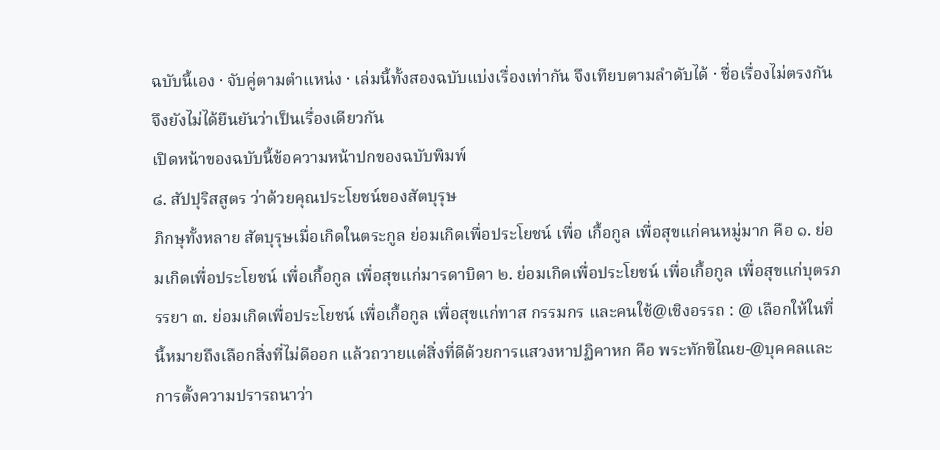ฉบับนี้เอง · จับคู่ตามตำแหน่ง · เล่มนี้ทั้งสองฉบับแบ่งเรื่องเท่ากัน จึงเทียบตามลำดับได้ · ชื่อเรื่องไม่ตรงกัน จึงยังไม่ได้ยืนยันว่าเป็นเรื่องเดียวกัน
เปิดหน้าของฉบับนี้ข้อความหน้าปกของฉบับพิมพ์
๘. สัปปุริสสูตร ว่าด้วยคุณประโยชน์ของสัตบุรุษ
ภิกษุทั้งหลาย สัตบุรุษเมื่อเกิดในตระกูล ย่อมเกิดเพื่อประโยชน์ เพื่อ เกื้อกูล เพื่อสุขแก่คนหมู่มาก คือ ๑. ย่อมเกิดเพื่อประโยชน์ เพื่อเกื้อกูล เพื่อสุขแก่มารดาบิดา ๒. ย่อมเกิดเพื่อประโยชน์ เพื่อเกื้อกูล เพื่อสุขแก่บุตรภรรยา ๓. ย่อมเกิดเพื่อประโยชน์ เพื่อเกื้อกูล เพื่อสุขแก่ทาส กรรมกร และคนใช้@เชิงอรรถ : @ เลือกให้ในที่นี้หมายถึงเลือกสิ่งที่ไม่ดีออก แล้วถวายแต่สิ่งที่ดีด้วยการแสวงหาปฏิคาหก คือ พระทักขิไณย-@บุคคลและการตั้งความปรารถนาว่า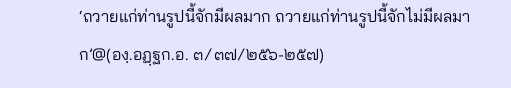‘ถวายแก่ท่านรูปนี้จักมีผลมาก ถวายแก่ท่านรูปนี้จักไม่มีผลมาก’@(องฺ.อฏฺฐก.อ. ๓/๓๗/๒๕๖-๒๕๗)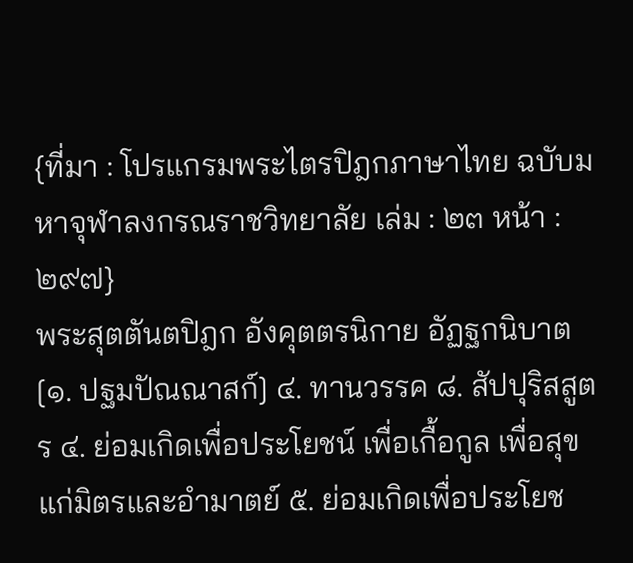{ที่มา : โปรแกรมพระไตรปิฎกภาษาไทย ฉบับมหาจุฬาลงกรณราชวิทยาลัย เล่ม : ๒๓ หน้า : ๒๙๗}
พระสุตตันตปิฎก อังคุตตรนิกาย อัฏฐกนิบาต [๑. ปฐมปัณณาสก์] ๔. ทานวรรค ๘. สัปปุริสสูตร ๔. ย่อมเกิดเพื่อประโยชน์ เพื่อเกื้อกูล เพื่อสุขแก่มิตรและอำมาตย์ ๕. ย่อมเกิดเพื่อประโยช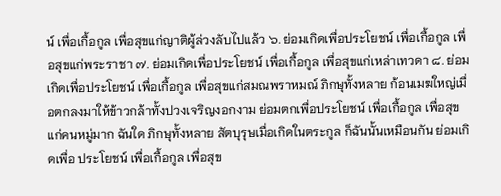น์ เพื่อเกื้อกูล เพื่อสุขแก่ญาติผู้ล่วงลับไปแล้ว ๖. ย่อมเกิดเพื่อประโยชน์ เพื่อเกื้อกูล เพื่อสุขแก่พระราชา ๗. ย่อมเกิดเพื่อประโยชน์ เพื่อเกื้อกูล เพื่อสุขแก่เหล่าเทวดา ๘. ย่อมเกิดเพื่อประโยชน์ เพื่อเกื้อกูล เพื่อสุขแก่สมณพราหมณ์ ภิกษุทั้งหลาย ก้อนเมฆใหญ่เมื่อตกลงมาให้ข้าวกล้าทั้งปวงเจริญงอกงาม ย่อมตกเพื่อประโยชน์ เพื่อเกื้อกูล เพื่อสุขแก่คนหมู่มาก ฉันใด ภิกษุทั้งหลาย สัตบุรุษเมื่อเกิดในตระกูล ก็ฉันนั้นเหมือนกัน ย่อมเกิดเพื่อ ประโยชน์ เพื่อเกื้อกูล เพื่อสุข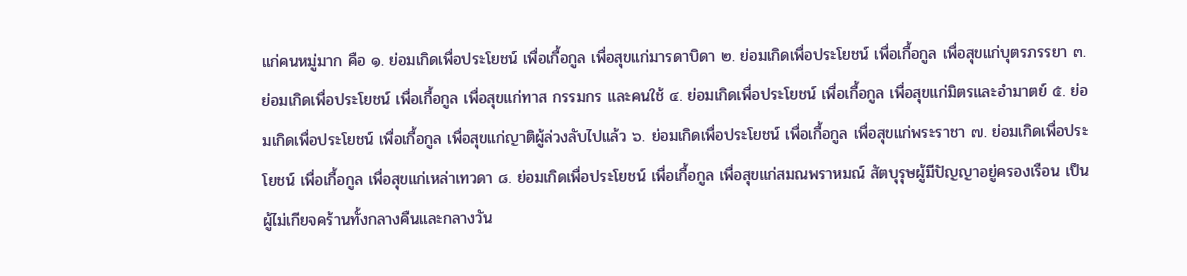แก่คนหมู่มาก คือ ๑. ย่อมเกิดเพื่อประโยชน์ เพื่อเกื้อกูล เพื่อสุขแก่มารดาบิดา ๒. ย่อมเกิดเพื่อประโยชน์ เพื่อเกื้อกูล เพื่อสุขแก่บุตรภรรยา ๓. ย่อมเกิดเพื่อประโยชน์ เพื่อเกื้อกูล เพื่อสุขแก่ทาส กรรมกร และคนใช้ ๔. ย่อมเกิดเพื่อประโยชน์ เพื่อเกื้อกูล เพื่อสุขแก่มิตรและอำมาตย์ ๕. ย่อมเกิดเพื่อประโยชน์ เพื่อเกื้อกูล เพื่อสุขแก่ญาติผู้ล่วงลับไปแล้ว ๖. ย่อมเกิดเพื่อประโยชน์ เพื่อเกื้อกูล เพื่อสุขแก่พระราชา ๗. ย่อมเกิดเพื่อประโยชน์ เพื่อเกื้อกูล เพื่อสุขแก่เหล่าเทวดา ๘. ย่อมเกิดเพื่อประโยชน์ เพื่อเกื้อกูล เพื่อสุขแก่สมณพราหมณ์ สัตบุรุษผู้มีปัญญาอยู่ครองเรือน เป็นผู้ไม่เกียจคร้านทั้งกลางคืนและกลางวัน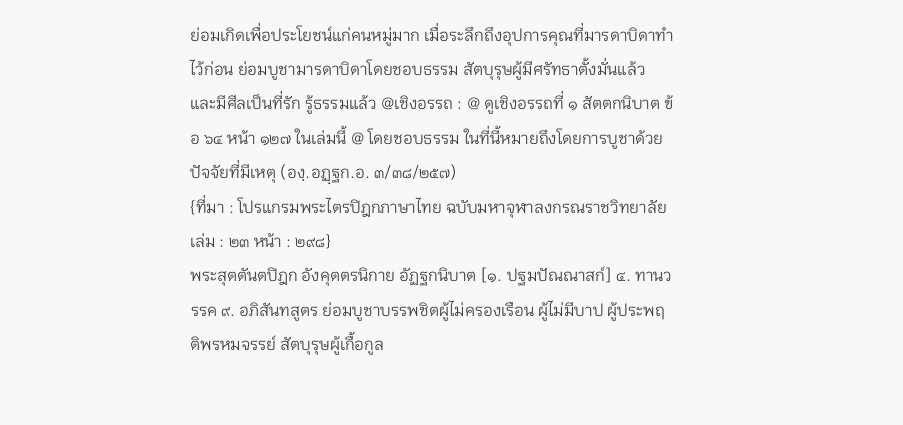ย่อมเกิดเพื่อประโยชน์แก่คนหมู่มาก เมื่อระลึกถึงอุปการคุณที่มารดาบิดาทำไว้ก่อน ย่อมบูชามารดาบิดาโดยชอบธรรม สัตบุรุษผู้มีศรัทธาตั้งมั่นแล้ว และมีศีลเป็นที่รัก รู้ธรรมแล้ว @เชิงอรรถ : @ ดูเชิงอรรถที่ ๑ สัตตกนิบาต ข้อ ๖๔ หน้า ๑๒๗ ในเล่มนี้ @ โดยชอบธรรม ในที่นี้หมายถึงโดยการบูชาด้วยปัจจัยที่มีเหตุ (องฺ.อฏฺฐก.อ. ๓/๓๘/๒๕๗)
{ที่มา : โปรแกรมพระไตรปิฎกภาษาไทย ฉบับมหาจุฬาลงกรณราชวิทยาลัย เล่ม : ๒๓ หน้า : ๒๙๘}
พระสุตตันตปิฎก อังคุตตรนิกาย อัฏฐกนิบาต [๑. ปฐมปัณณาสก์] ๔. ทานวรรค ๙. อภิสันทสูตร ย่อมบูชาบรรพชิตผู้ไม่ครองเรือน ผู้ไม่มีบาป ผู้ประพฤติพรหมจรรย์ สัตบุรุษผู้เกื้อกูล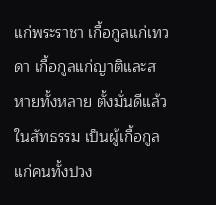แก่พระราชา เกื้อกูลแก่เทวดา เกื้อกูลแก่ญาติและสหายทั้งหลาย ตั้งมั่นดีแล้วในสัทธรรม เป็นผู้เกื้อกูลแก่คนทั้งปวง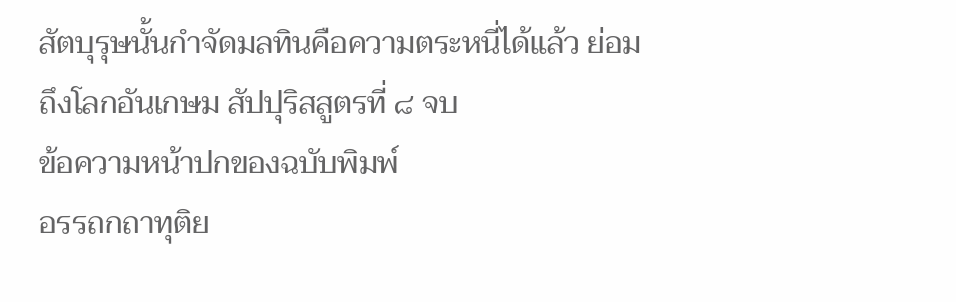สัตบุรุษนั้นกำจัดมลทินคือความตระหนี่ได้แล้ว ย่อมถึงโลกอันเกษม สัปปุริสสูตรที่ ๘ จบ
ข้อความหน้าปกของฉบับพิมพ์
อรรถกถาทุติย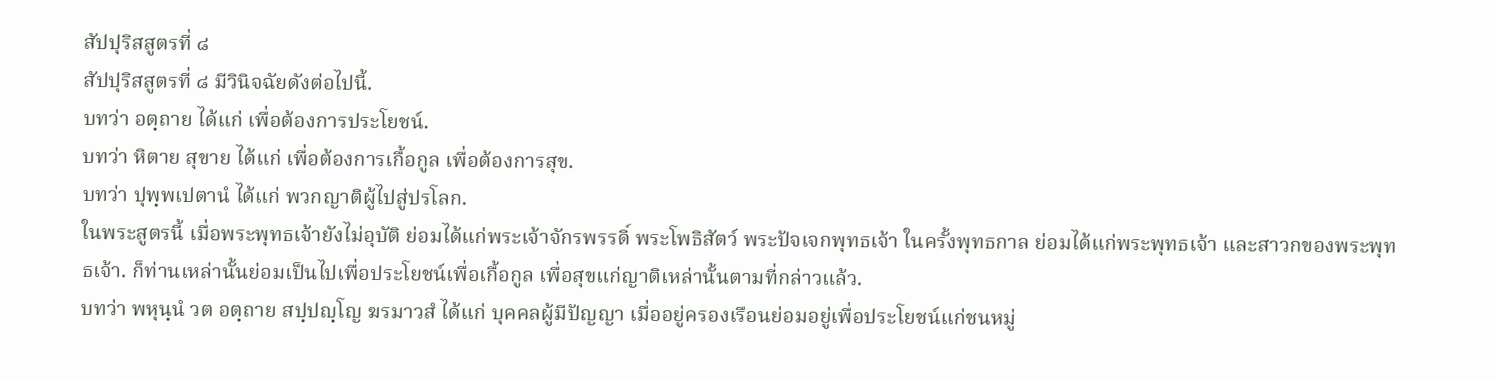สัปปุริสสูตรที่ ๘
สัปปุริสสูตรที่ ๘ มีวินิจฉัยดังต่อไปนี้.
บทว่า อตฺถาย ได้แก่ เพื่อต้องการประโยชน์.
บทว่า หิตาย สุขาย ได้แก่ เพื่อต้องการเกื้อกูล เพื่อต้องการสุข.
บทว่า ปุพฺพเปตานํ ได้แก่ พวกญาติผู้ไปสู่ปรโลก.
ในพระสูตรนี้ เมื่อพระพุทธเจ้ายังไม่อุบัติ ย่อมได้แก่พระเจ้าจักรพรรดิ์ พระโพธิสัตว์ พระปัจเจกพุทธเจ้า ในครั้งพุทธกาล ย่อมได้แก่พระพุทธเจ้า และสาวกของพระพุทธเจ้า. ก็ท่านเหล่านั้นย่อมเป็นไปเพื่อประโยชน์เพื่อเกื้อกูล เพื่อสุขแก่ญาติเหล่านั้นตามที่กล่าวแล้ว.
บทว่า พหุนฺนํ วต อตฺถาย สปฺปญฺโญ ฆรมาวสํ ได้แก่ บุคคลผู้มีปัญญา เมื่ออยู่ครองเรือนย่อมอยู่เพื่อประโยชน์แก่ชนหมู่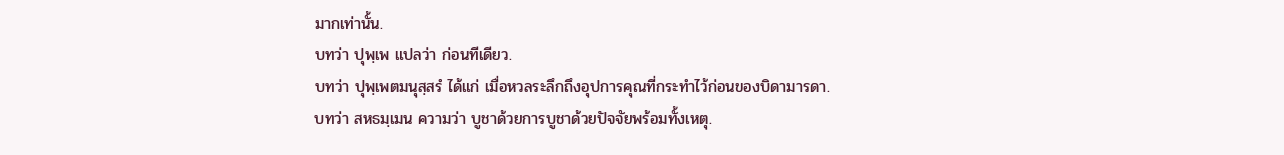มากเท่านั้น.
บทว่า ปุพฺเพ แปลว่า ก่อนทีเดียว.
บทว่า ปุพฺเพตมนุสฺสรํ ได้แก่ เมื่อหวลระลึกถึงอุปการคุณที่กระทำไว้ก่อนของบิดามารดา.
บทว่า สหธมฺเมน ความว่า บูชาด้วยการบูชาด้วยปัจจัยพร้อมทั้งเหตุ.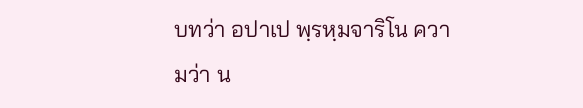บทว่า อปาเป พฺรหฺมจาริโน ความว่า น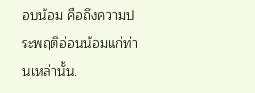อบน้อม คือถึงความประพฤติอ่อนน้อมแก่ท่านเหล่านั้น.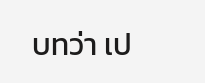บทว่า เป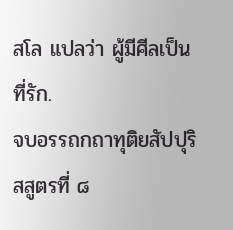สโล แปลว่า ผู้มีศีลเป็นที่รัก.
จบอรรถกถาทุติยสัปปุริสสูตรที่ ๘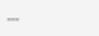---